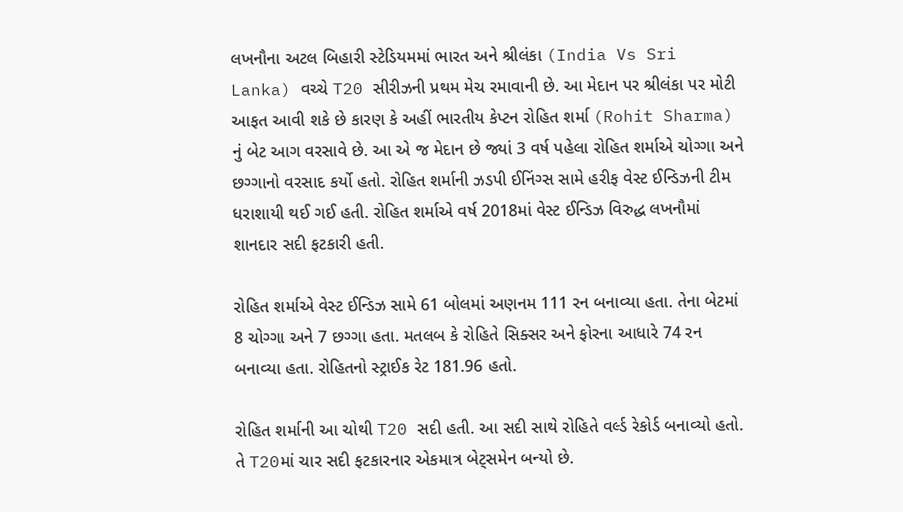લખનૌના અટલ બિહારી સ્ટેડિયમમાં ભારત અને શ્રીલંકા (India Vs Sri Lanka) વચ્ચે T20 સીરીઝની પ્રથમ મેચ રમાવાની છે. આ મેદાન પર શ્રીલંકા પર મોટી આફત આવી શકે છે કારણ કે અહીં ભારતીય કેપ્ટન રોહિત શર્મા (Rohit Sharma) નું બેટ આગ વરસાવે છે. આ એ જ મેદાન છે જ્યાં 3 વર્ષ પહેલા રોહિત શર્માએ ચોગ્ગા અને છગ્ગાનો વરસાદ કર્યો હતો. રોહિત શર્માની ઝડપી ઈનિંગ્સ સામે હરીફ વેસ્ટ ઈન્ડિઝની ટીમ ધરાશાયી થઈ ગઈ હતી. રોહિત શર્માએ વર્ષ 2018માં વેસ્ટ ઈન્ડિઝ વિરુદ્ધ લખનૌમાં શાનદાર સદી ફટકારી હતી.

રોહિત શર્માએ વેસ્ટ ઈન્ડિઝ સામે 61 બોલમાં અણનમ 111 રન બનાવ્યા હતા. તેના બેટમાં 8 ચોગ્ગા અને 7 છગ્ગા હતા. મતલબ કે રોહિતે સિક્સર અને ફોરના આધારે 74 રન બનાવ્યા હતા. રોહિતનો સ્ટ્રાઈક રેટ 181.96 હતો.

રોહિત શર્માની આ ચોથી T20 સદી હતી. આ સદી સાથે રોહિતે વર્લ્ડ રેકોર્ડ બનાવ્યો હતો. તે T20માં ચાર સદી ફટકારનાર એકમાત્ર બેટ્સમેન બન્યો છે.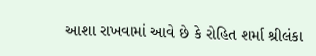આશા રાખવામાં આવે છે કે રોહિત શર્મા શ્રીલંકા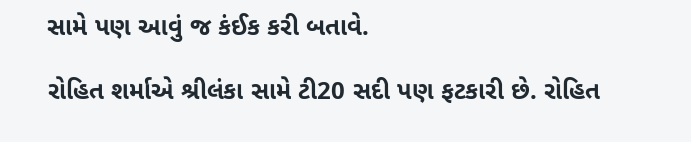સામે પણ આવું જ કંઈક કરી બતાવે.

રોહિત શર્માએ શ્રીલંકા સામે ટી20 સદી પણ ફટકારી છે. રોહિત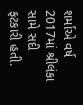શર્માએ વર્ષ 2017માં શ્રીલંકા સામે સદી ફટકારી હતી.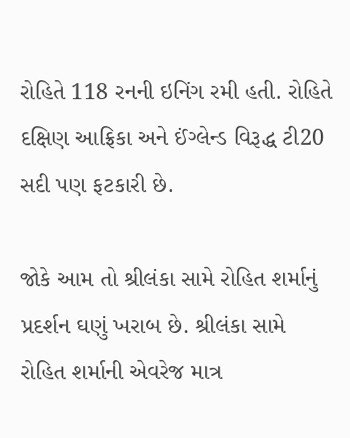રોહિતે 118 રનની ઇનિંગ રમી હતી. રોહિતે દક્ષિણ આફ્રિકા અને ઈંગ્લેન્ડ વિરૂદ્ધ ટી20 સદી પણ ફટકારી છે.

જોકે આમ તો શ્રીલંકા સામે રોહિત શર્માનું પ્રદર્શન ઘણું ખરાબ છે. શ્રીલંકા સામે રોહિત શર્માની એવરેજ માત્ર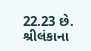22.23 છે. શ્રીલંકાના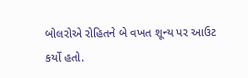બોલરોએ રોહિતને બે વખત શૂન્ય પર આઉટ કર્યો હતો.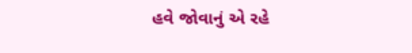હવે જોવાનું એ રહે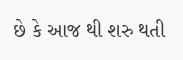છે કે આજ થી શરુ થતી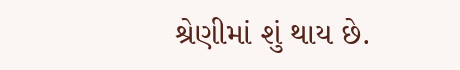શ્રેણીમાં શું થાય છે.